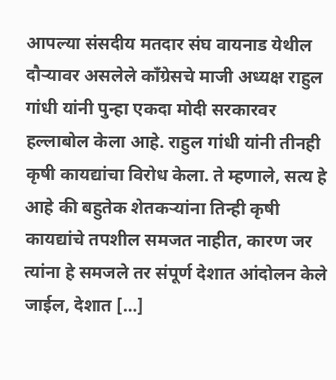आपल्या संसदीय मतदार संघ वायनाड येथील दौऱ्यावर असलेले कॉंग्रेसचे माजी अध्यक्ष राहुल गांधी यांनी पुन्हा एकदा मोदी सरकारवर हल्लाबोल केला आहे. राहुल गांधी यांनी तीनही कृषी कायद्यांचा विरोध केला. ते म्हणाले, सत्य हे आहे की बहुतेक शेतकऱ्यांना तिन्ही कृषी कायद्यांचे तपशील समजत नाहीत, कारण जर त्यांना हे समजले तर संपूर्ण देशात आंदोलन केले जाईल, देशात […]